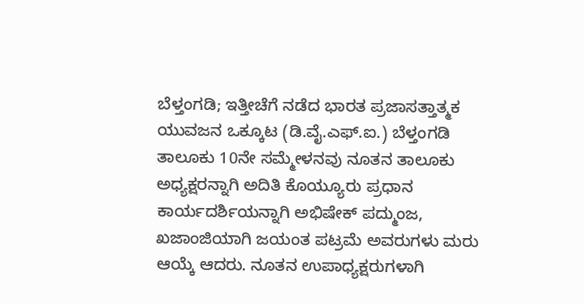ಬೆಳ್ತಂಗಡಿ; ಇತ್ತೀಚೆಗೆ ನಡೆದ ಭಾರತ ಪ್ರಜಾಸತ್ತಾತ್ಮಕ ಯುವಜನ ಒಕ್ಕೂಟ (ಡಿ.ವೈ.ಎಫ್.ಐ.) ಬೆಳ್ತಂಗಡಿ ತಾಲೂಕು 10ನೇ ಸಮ್ಮೇಳನವು ನೂತನ ತಾಲೂಕು ಅಧ್ಯಕ್ಷರನ್ನಾಗಿ ಅದಿತಿ ಕೊಯ್ಯೂರು ಪ್ರಧಾನ ಕಾರ್ಯದರ್ಶಿಯನ್ನಾಗಿ ಅಭಿಷೇಕ್ ಪದ್ಮುಂಜ, ಖಜಾಂಜಿಯಾಗಿ ಜಯಂತ ಪಟ್ರಮೆ ಅವರುಗಳು ಮರು ಆಯ್ಕೆ ಆದರು. ನೂತನ ಉಪಾಧ್ಯಕ್ಷರುಗಳಾಗಿ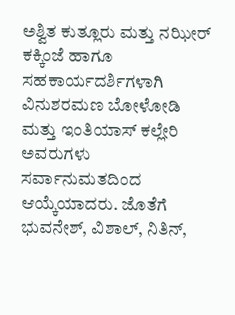ಅಶ್ವಿತ ಕುತ್ಲೂರು ಮತ್ತು ನಝೀರ್ ಕಕ್ಕಿಂಜೆ ಹಾಗೂ ಸಹಕಾರ್ಯದರ್ಶಿಗಳಾಗಿ ವಿನುಶರಮಣ ಬೋಳೋಡಿ ಮತ್ತು ಇಂತಿಯಾಸ್ ಕಲ್ಲೇರಿ ಅವರುಗಳು ಸರ್ವಾನುಮತದಿಂದ ಆಯ್ಕೆಯಾದರು. ಜೊತೆಗೆ ಭುವನೇಶ್, ವಿಶಾಲ್, ನಿತಿನ್,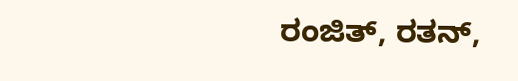ರಂಜಿತ್, ರತನ್,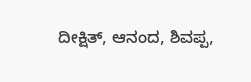ದೀಕ್ಷಿತ್, ಆನಂದ, ಶಿವಪ್ಪ,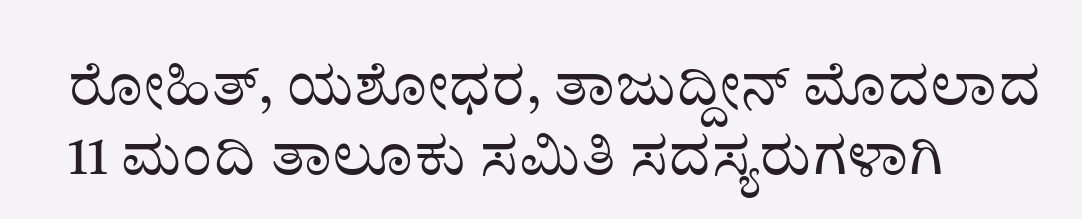ರೋಹಿತ್, ಯಶೋಧರ, ತಾಜುದ್ದೀನ್ ಮೊದಲಾದ 11 ಮಂದಿ ತಾಲೂಕು ಸಮಿತಿ ಸದಸ್ಯರುಗಳಾಗಿ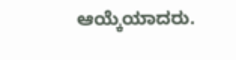ಆಯ್ಕೆಯಾದರು.